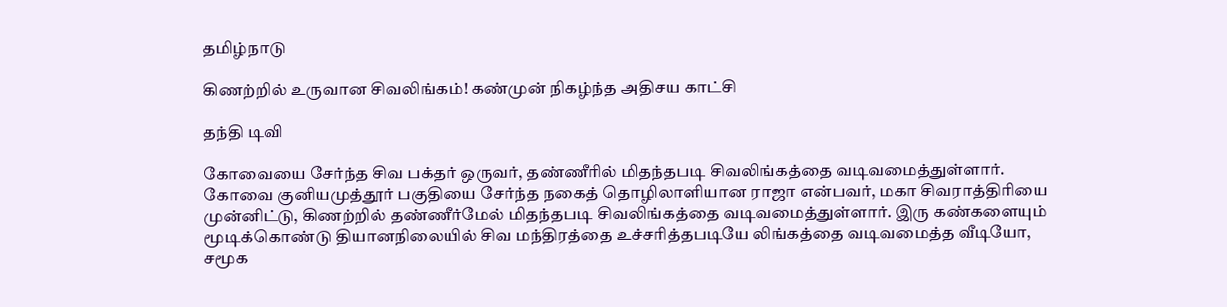தமிழ்நாடு

கிணற்றில் உருவான சிவலிங்கம்! கண்முன் நிகழ்ந்த அதிசய காட்சி

தந்தி டிவி

கோவையை சேர்ந்த சிவ பக்தர் ஒருவர், தண்ணீரில் மிதந்தபடி சிவலிங்கத்தை வடிவமைத்துள்ளார். கோவை குனியமுத்தூர் பகுதியை சேர்ந்த நகைத் தொழிலாளியான ராஜா என்பவர், மகா சிவராத்திரியை முன்னிட்டு, கிணற்றில் தண்ணீர்மேல் மிதந்தபடி சிவலிங்கத்தை வடிவமைத்துள்ளார். இரு கண்களையும் மூடிக்கொண்டு தியானநிலையில் சிவ மந்திரத்தை உச்சரித்தபடியே லிங்கத்தை வடிவமைத்த வீடியோ, சமூக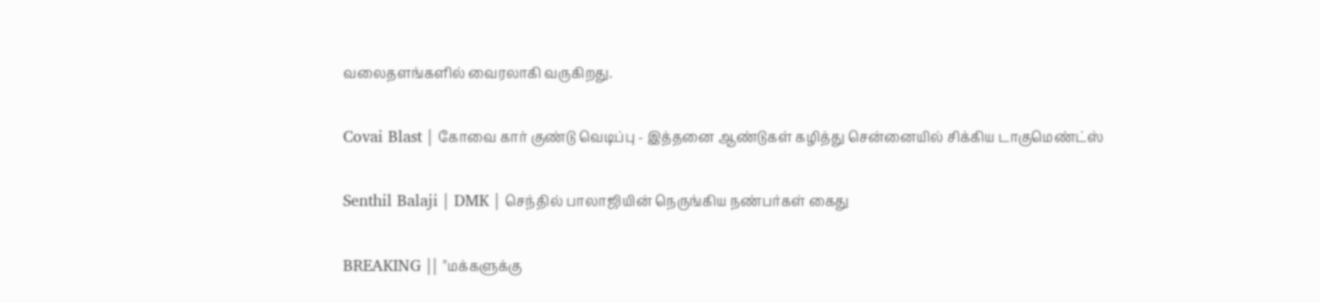வலைதளங்களில் வைரலாகி வருகிறது.

Covai Blast | கோவை கார் குண்டு வெடிப்பு - இத்தனை ஆண்டுகள் கழித்து சென்னையில் சிக்கிய டாகுமெண்ட்ஸ்

Senthil Balaji | DMK | செந்தில் பாலாஜியின் நெருங்கிய நண்பர்கள் கைது

BREAKING || "மக்களுக்கு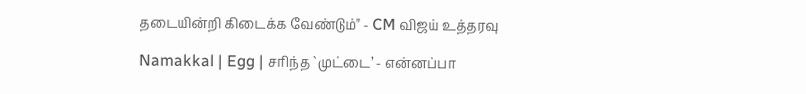தடையின்றி கிடைக்க வேண்டும்" - CM விஜய் உத்தரவு

Namakkal | Egg | சரிந்த `முட்டை’ - என்னப்பா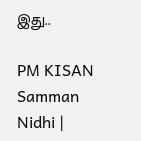இது..

PM KISAN Samman Nidhi |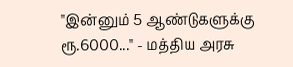"இன்னும் 5 ஆண்டுகளுக்கு ரூ.6000..." - மத்திய அரசு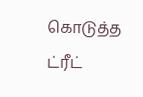கொடுத்த ட்ரீட்